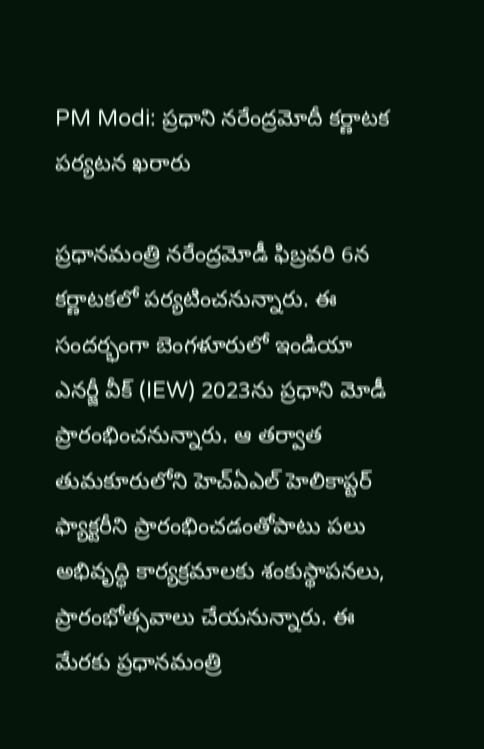PM Modi: ప్రధాని నరేంద్రమోదీ కర్ణాటక పర్యటన ఖరారు

ప్రధానమంత్రి నరేంద్రమోడీ ఫిబ్రవరి 6న కర్ణాటకలో పర్యటించనున్నారు. ఈ సందర్భంగా బెంగళూరులో ఇండియా ఎనర్జీ వీక్ (IEW) 2023ను ప్రధాని మోడీ ప్రారంభించనున్నారు. ఆ తర్వాత తుమకూరులోని హెచ్‌ఏఎల్‌ హెలికాప్టర్‌ ఫ్యాక్టరీని ప్రారంభించడంతోపాటు పలు అభివృద్ధి కార్యక్రమాలకు శంకుస్థాపనలు, ప్రారంభోత్సవాలు చేయనున్నారు. ఈ మేరకు ప్రధానమంత్రి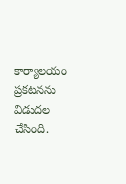కార్యాలయం ప్రకటనను విడుదల చేసింది.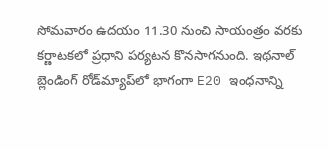సోమవారం ఉదయం 11.30 నుంచి సాయంత్రం వరకు కర్ణాటకలో ప్రధాని పర్యటన కొనసాగనుంది. ఇథనాల్ బ్లెండింగ్ రోడ్‌మ్యాప్‌లో భాగంగా E20 ఇంధనాన్ని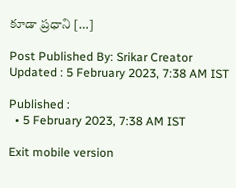కూడా ప్రధాని […]

Post Published By: Srikar Creator
Updated : 5 February 2023, 7:38 AM IST

Published :
  • 5 February 2023, 7:38 AM IST

Exit mobile version